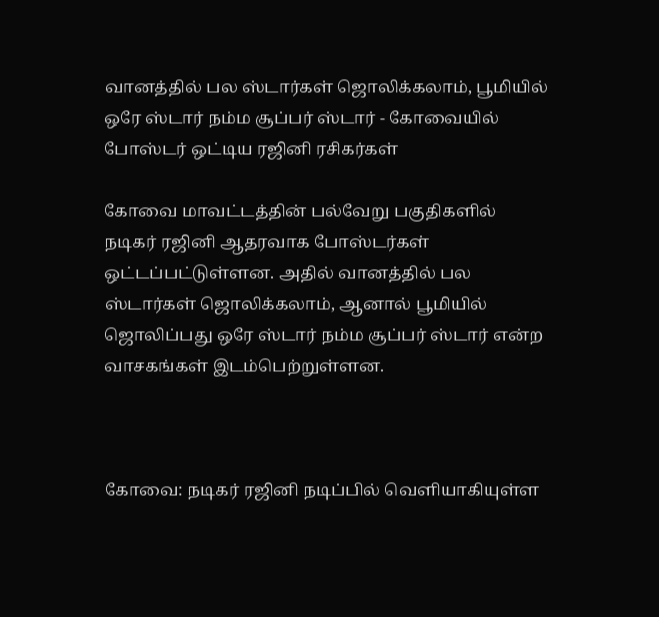வானத்தில் பல ஸ்டார்கள் ஜொலிக்கலாம், பூமியில் ஒரே ஸ்டார் நம்ம சூப்பர் ஸ்டார் - கோவையில் போஸ்டர் ஒட்டிய ரஜினி ரசிகர்கள்

கோவை மாவட்டத்தின் பல்வேறு பகுதிகளில் நடிகர் ரஜினி ஆதரவாக போஸ்டர்கள் ஒட்டப்பட்டுள்ளன. அதில் வானத்தில் பல ஸ்டார்கள் ஜொலிக்கலாம், ஆனால் பூமியில் ஜொலிப்பது ஒரே ஸ்டார் நம்ம சூப்பர் ஸ்டார் என்ற வாசகங்கள் இடம்பெற்றுள்ளன.



கோவை: நடிகர் ரஜினி நடிப்பில் வெளியாகியுள்ள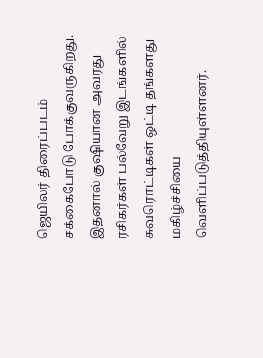ஜெயிலர் திரைப்படம் சக்கைபோடு போக்குவருகிறது. இதனால் குஷியான அவரது ரசிகர்கள் பல்வேறு இடங்களில் சுவரொட்டிகள் ஒட்டி தங்களது மகிழ்ச்சியை வெளிப்படுத்தியுள்ளனர்.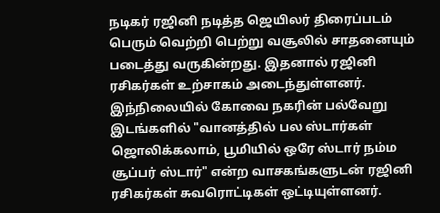நடிகர் ரஜினி நடித்த ஜெயிலர் திரைப்படம் பெரும் வெற்றி பெற்று வசூலில் சாதனையும் படைத்து வருகின்றது. இதனால் ரஜினி ரசிகர்கள் உற்சாகம் அடைந்துள்ளனர். இந்நிலையில் கோவை நகரின் பல்வேறு இடங்களில் "வானத்தில் பல ஸ்டார்கள் ஜொலிக்கலாம், பூமியில் ஒரே ஸ்டார் நம்ம சூப்பர் ஸ்டார்" என்ற வாசகங்களுடன் ரஜினி ரசிகர்கள் சுவரொட்டிகள் ஒட்டியுள்ளனர்.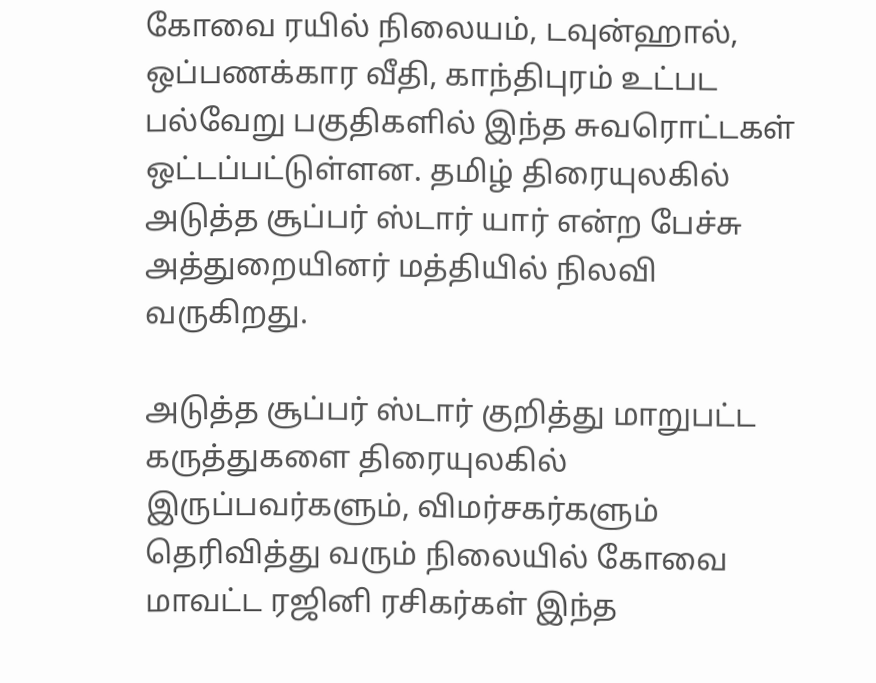கோவை ரயில் நிலையம், டவுன்ஹால், ஒப்பணக்கார வீதி, காந்திபுரம் உட்பட பல்வேறு பகுதிகளில் இந்த சுவரொட்டகள் ஒட்டப்பட்டுள்ளன. தமிழ் திரையுலகில் அடுத்த சூப்பர் ஸ்டார் யார் என்ற பேச்சு அத்துறையினர் மத்தியில் நிலவி வருகிறது.

அடுத்த சூப்பர் ஸ்டார் குறித்து மாறுபட்ட கருத்துகளை திரையுலகில் இருப்பவர்களும், விமர்சகர்களும் தெரிவித்து வரும் நிலையில் கோவை மாவட்ட ரஜினி ரசிகர்கள் இந்த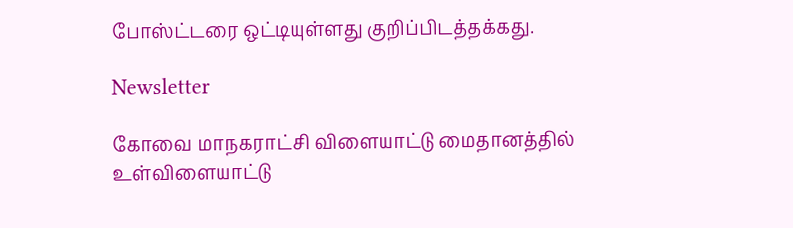போஸ்ட்டரை ஒட்டியுள்ளது குறிப்பிடத்தக்கது.

Newsletter

கோவை மாநகராட்சி விளையாட்டு மைதானத்தில் உள்விளையாட்டு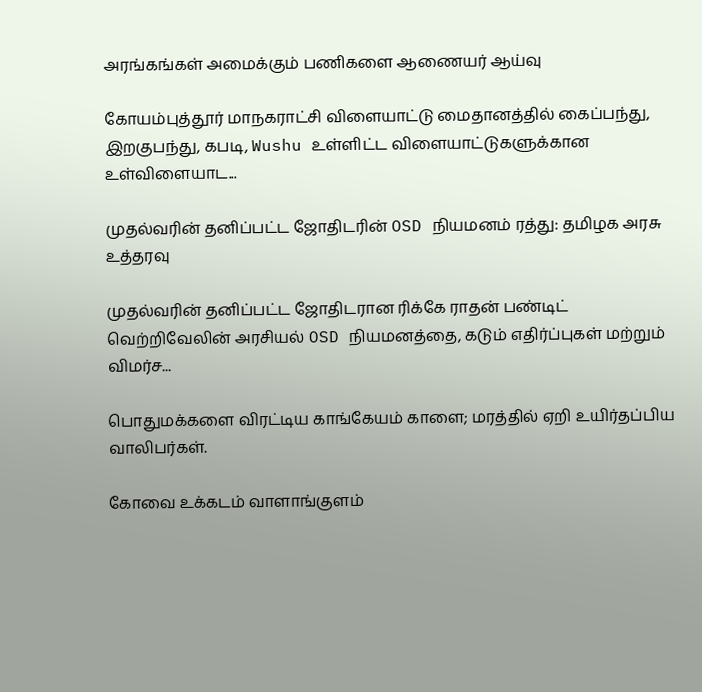அரங்கங்கள் அமைக்கும் பணிகளை ஆணையர் ஆய்வு

கோயம்புத்தூர் மாநகராட்சி விளையாட்டு மைதானத்தில் கைப்பந்து, இறகுபந்து, கபடி, Wushu உள்ளிட்ட விளையாட்டுகளுக்கான உள்விளையாட...

முதல்வரின் தனிப்பட்ட ஜோதிடரின் OSD நியமனம் ரத்து: தமிழக அரசு உத்தரவு

முதல்வரின் தனிப்பட்ட ஜோதிடரான ரிக்கே ராதன் பண்டிட் வெற்றிவேலின் அரசியல் OSD நியமனத்தை, கடும் எதிர்ப்புகள் மற்றும் விமர்ச...

பொதுமக்களை விரட்டிய காங்கேயம் காளை; மரத்தில் ஏறி உயிர்தப்பிய வாலிபர்கள்.

கோவை உக்கடம் வாளாங்குளம்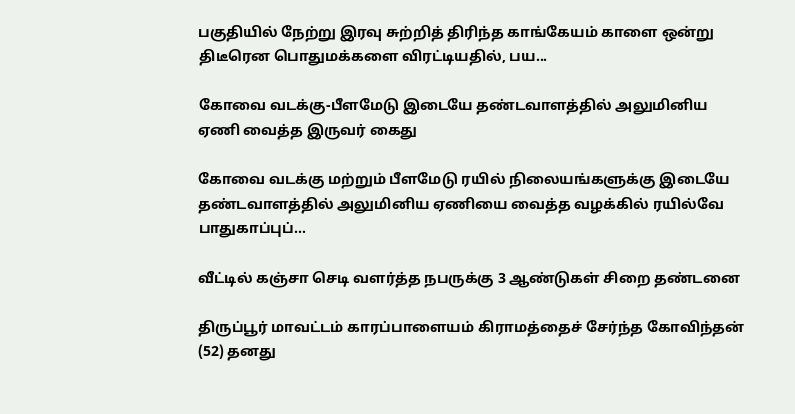பகுதியில் நேற்று இரவு சுற்றித் திரிந்த காங்கேயம் காளை ஒன்று திடீரென பொதுமக்களை விரட்டியதில், பய...

கோவை வடக்கு-பீளமேடு இடையே தண்டவாளத்தில் அலுமினிய ஏணி வைத்த இருவர் கைது

கோவை வடக்கு மற்றும் பீளமேடு ரயில் நிலையங்களுக்கு இடையே தண்டவாளத்தில் அலுமினிய ஏணியை வைத்த வழக்கில் ரயில்வே பாதுகாப்புப்...

வீட்டில் கஞ்சா செடி வளர்த்த நபருக்கு 3 ஆண்டுகள் சிறை தண்டனை

திருப்பூர் மாவட்டம் காரப்பாளையம் கிராமத்தைச் சேர்ந்த கோவிந்தன் (52) தனது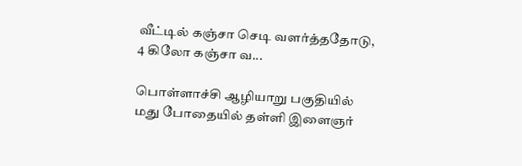வீட்டில் கஞ்சா செடி வளர்த்ததோடு, 4 கிலோ கஞ்சா வ...

பொள்ளாச்சி ஆழியாறு பகுதியில் மது போதையில் தள்ளி இளைஞர்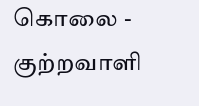கொலை - குற்றவாளி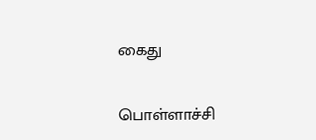கைது

பொள்ளாச்சி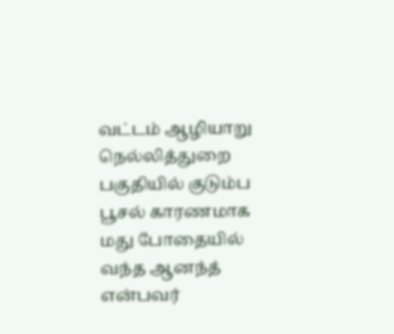வட்டம் ஆழியாறு நெல்லித்துறை பகுதியில் குடும்ப பூசல் காரணமாக மது போதையில் வந்த ஆனந்த் என்பவர்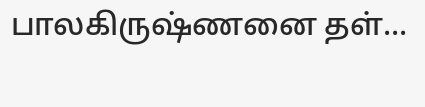பாலகிருஷ்ணனை தள்...